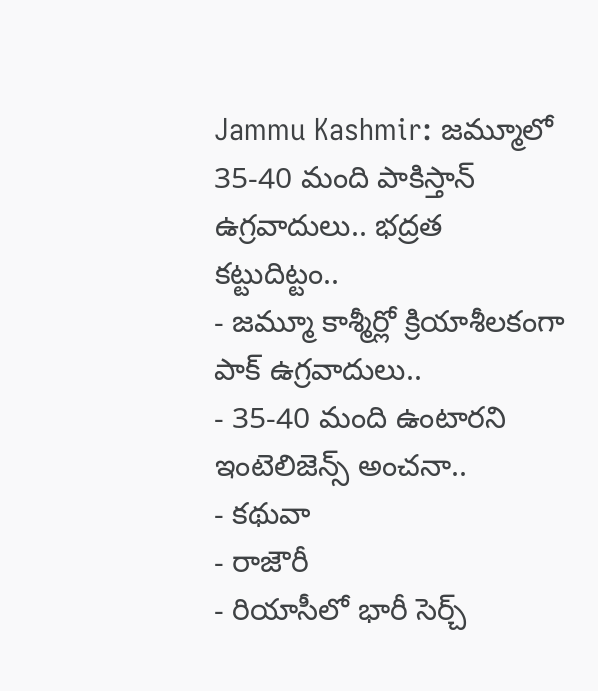Jammu Kashmir: జమ్మూలో 35-40 మంది పాకిస్తాన్ ఉగ్రవాదులు.. భద్రత కట్టుదిట్టం..
- జమ్మూ కాశ్మీర్లో క్రియాశీలకంగా పాక్ ఉగ్రవాదులు..
- 35-40 మంది ఉంటారని ఇంటెలిజెన్స్ అంచనా..
- కథువా
- రాజౌరీ
- రియాసీలో భారీ సెర్చ్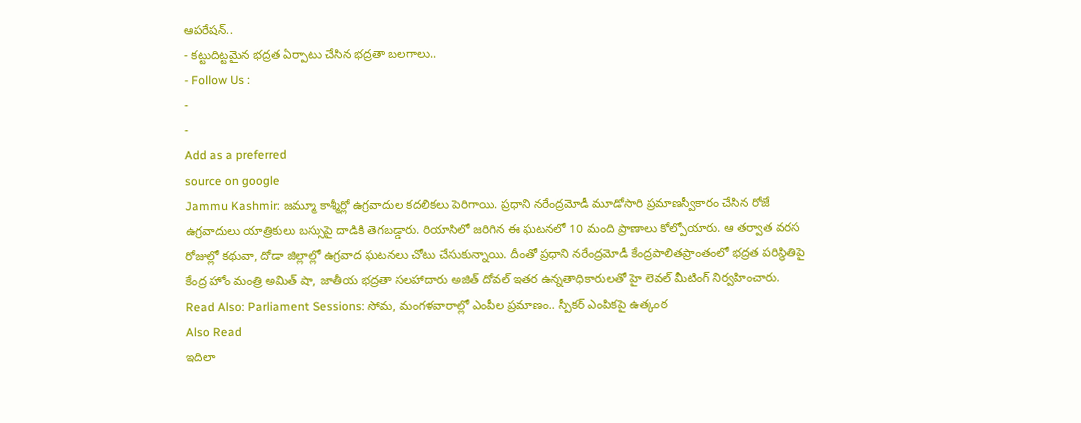ఆపరేషన్..
- కట్టుదిట్టమైన భద్రత ఏర్పాటు చేసిన భద్రతా బలగాలు..
- Follow Us :
-
-
Add as a preferred
source on google
Jammu Kashmir: జమ్మూ కాశ్మీర్లో ఉగ్రవాదుల కదలికలు పెరిగాయి. ప్రధాని నరేంద్రమోడీ మూడోసారి ప్రమాణస్వీకారం చేసిన రోజే ఉగ్రవాదులు యాత్రికులు బస్సుపై దాడికి తెగబడ్డారు. రియాసిలో జరిగిన ఈ ఘటనలో 10 మంది ప్రాణాలు కోల్పోయారు. ఆ తర్వాత వరస రోజుల్లో కథువా, దోడా జిల్లాల్లో ఉగ్రవాద ఘటనలు చోటు చేసుకున్నాయి. దీంతో ప్రధాని నరేంద్రమోడీ కేంద్రపాలితప్రాంతంలో భద్రత పరిస్థితిపై కేంద్ర హోం మంత్రి అమిత్ షా, జాతీయ భద్రతా సలహాదారు అజిత్ దోవల్ ఇతర ఉన్నతాధికారులతో హై లెవల్ మీటింగ్ నిర్వహించారు.
Read Also: Parliament Sessions: సోమ, మంగళవారాల్లో ఎంపీల ప్రమాణం.. స్పీకర్ ఎంపికపై ఉత్కంఠ
Also Read
ఇదిలా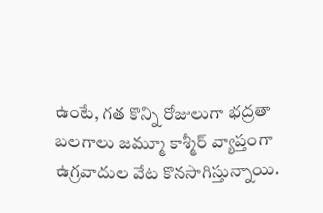ఉంటే, గత కొన్ని రోజులుగా భద్రతా బలగాలు జమ్మూ కాశ్మీర్ వ్యాప్తంగా ఉగ్రవాదుల వేట కొనసాగిస్తున్నాయి.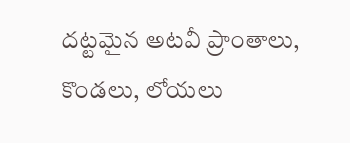దట్టమైన అటవీ ప్రాంతాలు, కొండలు, లోయలు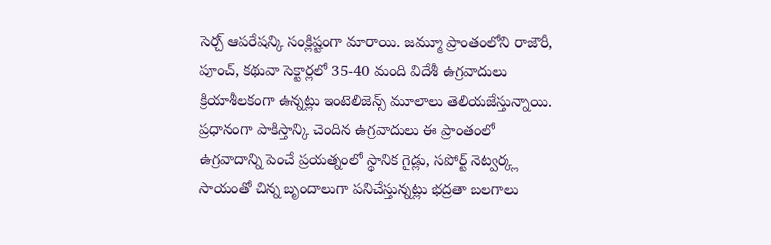సెర్చ్ ఆపరేషన్కి సంక్లిష్టంగా మారాయి. జమ్మూ ప్రాంతంలోని రాజౌరీ, పూంచ్, కథువా సెక్టార్లలో 35-40 మంది విదేశీ ఉగ్రవాదులు క్రియాశీలకంగా ఉన్నట్లు ఇంటెలిజెన్స్ మూలాలు తెలియజేస్తున్నాయి. ప్రధానంగా పాకిస్తాన్కి చెందిన ఉగ్రవాదులు ఈ ప్రాంతంలో ఉగ్రవాదాన్ని పెంచే ప్రయత్నంలో స్థానిక గైడ్లు, సపోర్ట్ నెట్వర్క్ల సాయంతో చిన్న బృందాలుగా పనిచేస్తున్నట్లు భద్రతా బలగాలు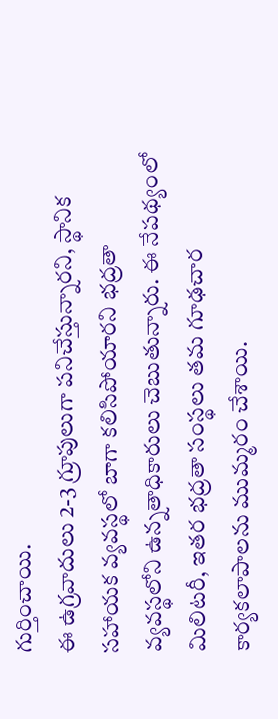గుర్తించాయి.
ఈ ఉగ్రవాదులు 2-3 గ్రూపులుగా పనిచేస్తున్నారని, స్థానిక సహాయక వ్యవస్థలో బాగా కలిసిపోయారని భద్రతా వ్యవస్థలోని ఉన్నతాధికారులు చెబుతున్నారు. ఈ నేపథ్యంలో మిలిటరీ, ఇతర భద్రతా సంస్థలు తమ గూఢచార కార్యకలాపాలను ముమ్మరం చేశాయి.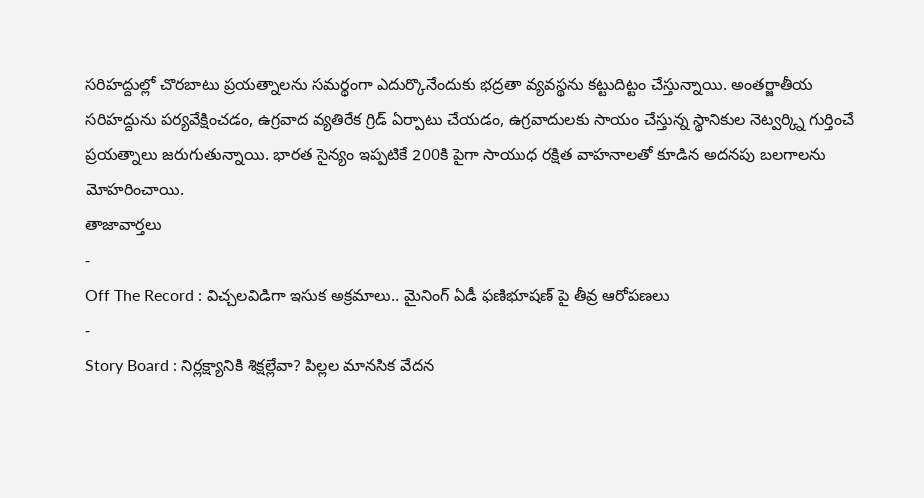సరిహద్దుల్లో చొరబాటు ప్రయత్నాలను సమర్థంగా ఎదుర్కొనేందుకు భద్రతా వ్యవస్థను కట్టుదిట్టం చేస్తున్నాయి. అంతర్జాతీయ సరిహద్దును పర్యవేక్షించడం, ఉగ్రవాద వ్యతిరేక గ్రిడ్ ఏర్పాటు చేయడం, ఉగ్రవాదులకు సాయం చేస్తున్న స్థానికుల నెట్వర్క్ని గుర్తించే ప్రయత్నాలు జరుగుతున్నాయి. భారత సైన్యం ఇప్పటికే 200కి పైగా సాయుధ రక్షిత వాహనాలతో కూడిన అదనపు బలగాలను మోహరించాయి.
తాజావార్తలు
-
Off The Record : విచ్చలవిడిగా ఇసుక అక్రమాలు.. మైనింగ్ ఏడీ ఫణిభూషణ్ పై తీవ్ర ఆరోపణలు
-
Story Board : నిర్లక్ష్యానికి శిక్షల్లేవా? పిల్లల మానసిక వేదన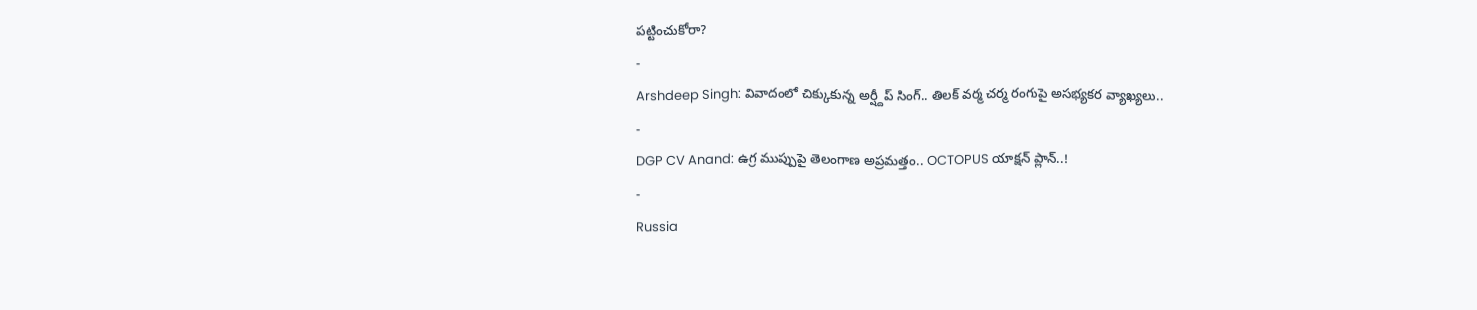పట్టించుకోరా?
-
Arshdeep Singh: వివాదంలో చిక్కుకున్న అర్ష్దీప్ సింగ్.. తిలక్ వర్మ చర్మ రంగుపై అసభ్యకర వ్యాఖ్యలు..
-
DGP CV Anand: ఉగ్ర ముప్పుపై తెలంగాణ అప్రమత్తం.. OCTOPUS యాక్షన్ ప్లాన్..!
-
Russia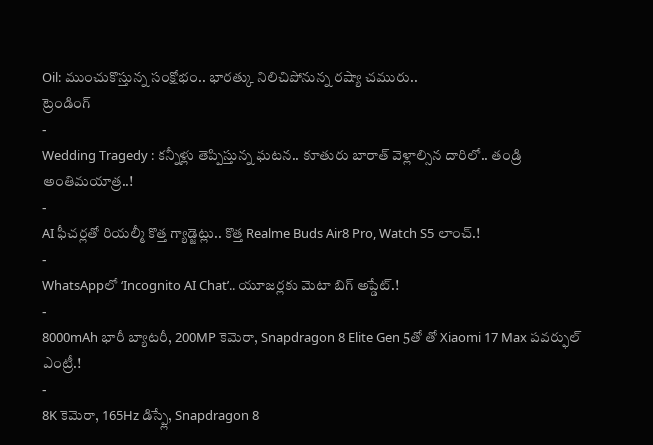Oil: ముంచుకొస్తున్న సంక్షోభం.. భారత్కు నిలిచిపోనున్న రష్యా చమురు..
ట్రెండింగ్
-
Wedding Tragedy : కన్నీళ్లు తెప్పిస్తున్న ఘటన.. కూతురు బారాత్ వెళ్లాల్సిన దారిలో.. తండ్రి అంతిమయాత్ర..!
-
AI ఫీచర్లతో రియల్మీ కొత్త గ్యాడ్జెట్లు.. కొత్త Realme Buds Air8 Pro, Watch S5 లాంచ్.!
-
WhatsAppలో ‘Incognito AI Chat’.. యూజర్లకు మెటా బిగ్ అప్డేట్.!
-
8000mAh భారీ బ్యాటరీ, 200MP కెమెరా, Snapdragon 8 Elite Gen 5తో తో Xiaomi 17 Max పవర్ఫుల్ ఎంట్రీ.!
-
8K కెమెరా, 165Hz డిస్ప్లే, Snapdragon 8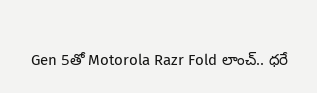Gen 5తో Motorola Razr Fold లాంచ్.. ధరే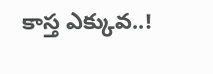కాస్త ఎక్కువ..!